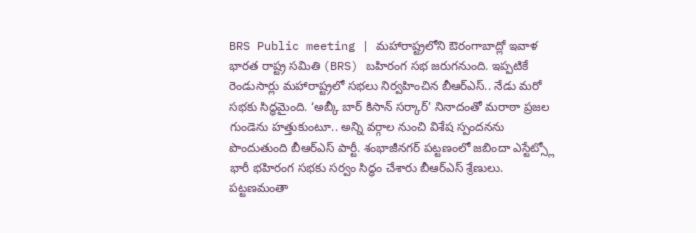BRS Public meeting | మహారాష్ట్రలోని ఔరంగాబాద్లో ఇవాళ భారత రాష్ట్ర సమితి (BRS) బహిరంగ సభ జరుగనుంది. ఇప్పటికే రెండుసార్లు మహారాష్ట్రలో సభలు నిర్వహించిన బీఆర్ఎస్.. నేడు మరో సభకు సిద్ధమైంది. ‘అబ్కీ బార్ కిసాన్ సర్కార్’ నినాదంతో మరాఠా ప్రజల గుండెను హత్తుకుంటూ.. అన్ని వర్గాల నుంచి విశేష స్పందనను పొందుతుంది బీఆర్ఎస్ పార్టీ. శంభాజీనగర్ పట్టణంలో జబిందా ఎస్టేట్స్లో భారీ భహిరంగ సభకు సర్వం సిద్ధం చేశారు బీఆర్ఎస్ శ్రేణులు. పట్టణమంతా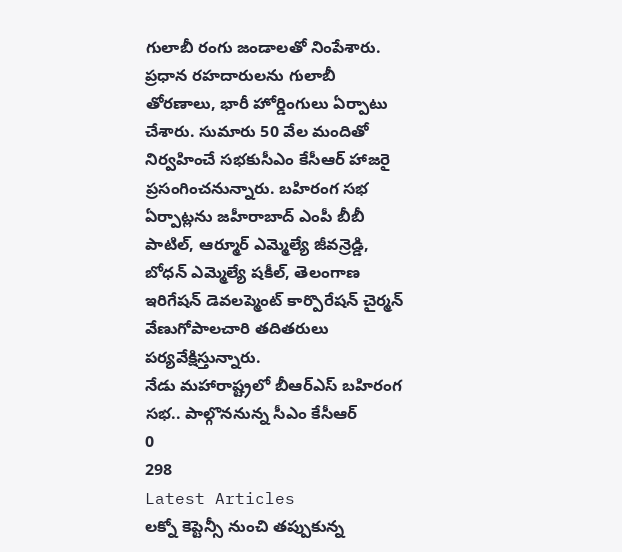గులాబీ రంగు జండాలతో నింపేశారు. ప్రధాన రహదారులను గులాబీ తోరణాలు, భారీ హోర్డింగులు ఏర్పాటు చేశారు. సుమారు 50 వేల మందితో నిర్వహించే సభకుసీఎం కేసీఆర్ హాజరై ప్రసంగించనున్నారు. బహిరంగ సభ ఏర్పాట్లను జహీరాబాద్ ఎంపీ బీబీ పాటిల్, ఆర్మూర్ ఎమ్మెల్యే జీవన్రెడ్డి, బోధన్ ఎమ్మెల్యే షకీల్, తెలంగాణ ఇరిగేషన్ డెవలప్మెంట్ కార్పొరేషన్ చైర్మన్ వేణుగోపాలచారి తదితరులు పర్యవేక్షిస్తున్నారు.
నేడు మహారాష్ట్రలో బీఆర్ఎస్ బహిరంగ సభ.. పాల్గొననున్న సీఎం కేసీఆర్
0
298
Latest Articles
లక్నో కెప్టెన్సీ నుంచి తప్పుకున్న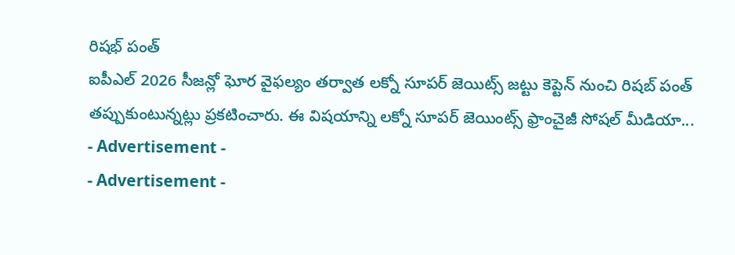రిషభ్ పంత్
ఐపీఎల్ 2026 సీజన్లో ఘోర వైఫల్యం తర్వాత లక్నో సూపర్ జెయిట్స్ జట్టు కెప్టెన్ నుంచి రిషబ్ పంత్ తప్పుకుంటున్నట్లు ప్రకటించారు. ఈ విషయాన్ని లక్నో సూపర్ జెయింట్స్ ఫ్రాంచైజీ సోషల్ మీడియా...
- Advertisement -
- Advertisement -